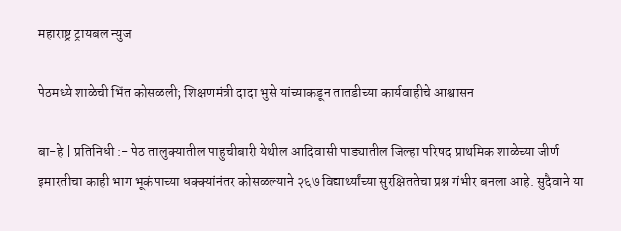महाराष्ट्र ट्रायबल न्युज

पेठमध्ये शाळेची भिंत कोसळली; शिक्षणमंत्री दादा भुसे यांच्याकडून तातडीच्या कार्यवाहीचे आश्वासन

बा-हे | प्रतिनिधी :- पेठ तालुक्यातील पाहुचीबारी येथील आदिवासी पाड्यातील जिल्हा परिषद प्राथमिक शाळेच्या जीर्ण इमारतीचा काही भाग भूकंपाच्या धक्क्यांनंतर कोसळल्याने २६७ विद्यार्थ्यांच्या सुरक्षिततेचा प्रश्न गंभीर बनला आहे. सुदैवाने या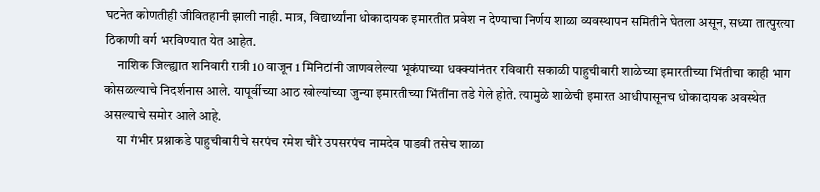घटनेत कोणतीही जीवितहानी झाली नाही. मात्र, विद्यार्थ्यांना धोकादायक इमारतीत प्रवेश न देण्याचा निर्णय शाळा व्यवस्थापन समितीने घेतला असून, सध्या तात्पुरत्या ठिकाणी वर्ग भरविण्यात येत आहेत.
     नाशिक जिल्ह्यात शनिवारी रात्री 10 वाजून 1 मिनिटांनी जाणवलेल्या भूकंपाच्या धक्क्यांनंतर रविवारी सकाळी पाहुचीबारी शाळेच्या इमारतीच्या भिंतीचा काही भाग कोसळल्याचे निदर्शनास आले. यापूर्वीच्या आठ खोल्यांच्या जुन्या इमारतीच्या भिंतींना तडे गेले होते. त्यामुळे शाळेची इमारत आधीपासूनच धोकादायक अवस्थेत असल्याचे समोर आले आहे.
     या गंभीर प्रश्नाकडे पाहुचीबारीचे सरपंच रमेश चौरे उपसरपंच नामदेव पाडवी तसेच शाळा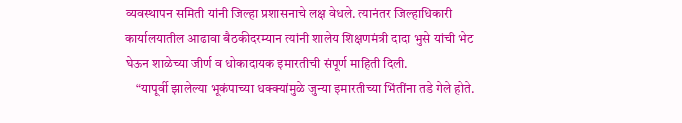व्यवस्थापन समिती यांनी जिल्हा प्रशासनाचे लक्ष वेधले. त्यानंतर जिल्हाधिकारी कार्यालयातील आढावा बैठकीदरम्यान त्यांनी शालेय शिक्षणमंत्री दादा भुसे यांची भेट घेऊन शाळेच्या जीर्ण व धोकादायक इमारतीची संपूर्ण माहिती दिली.
    “यापूर्वी झालेल्या भूकंपाच्या धक्क्यांमुळे जुन्या इमारतीच्या भिंतींना तडे गेले होते.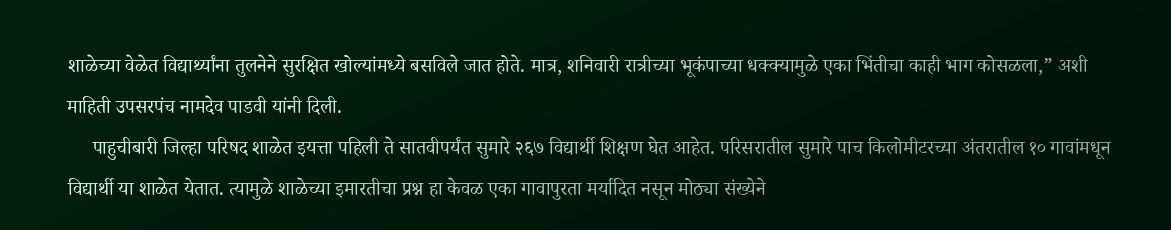शाळेच्या वेळेत विद्यार्थ्यांना तुलनेने सुरक्षित खोल्यांमध्ये बसविले जात होते. मात्र, शनिवारी रात्रीच्या भूकंपाच्या धक्क्यामुळे एका भिंतीचा काही भाग कोसळला,” अशी माहिती उपसरपंच नामदेव पाडवी यांनी दिली.
     पाहुचीबारी जिल्हा परिषद शाळेत इयत्ता पहिली ते सातवीपर्यंत सुमारे २६७ विद्यार्थी शिक्षण घेत आहेत. परिसरातील सुमारे पाच किलोमीटरच्या अंतरातील १० गावांमधून विद्यार्थी या शाळेत येतात. त्यामुळे शाळेच्या इमारतीचा प्रश्न हा केवळ एका गावापुरता मर्यादित नसून मोठ्या संख्येने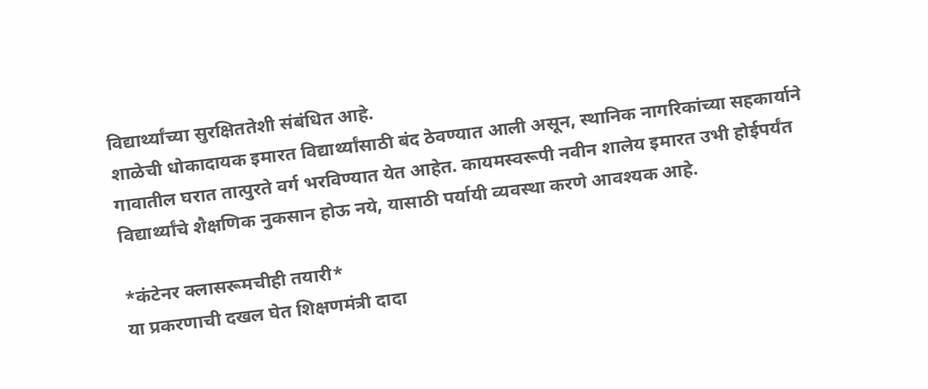विद्यार्थ्यांच्या सुरक्षिततेशी संबंधित आहे.
शाळेची धोकादायक इमारत विद्यार्थ्यांसाठी बंद ठेवण्यात आली असून, स्थानिक नागरिकांच्या सहकार्याने गावातील घरात तात्पुरते वर्ग भरविण्यात येत आहेत. कायमस्वरूपी नवीन शालेय इमारत उभी होईपर्यंत विद्यार्थ्यांचे शैक्षणिक नुकसान होऊ नये, यासाठी पर्यायी व्यवस्था करणे आवश्यक आहे.

*कंटेनर क्लासरूमचीही तयारी*
या प्रकरणाची दखल घेत शिक्षणमंत्री दादा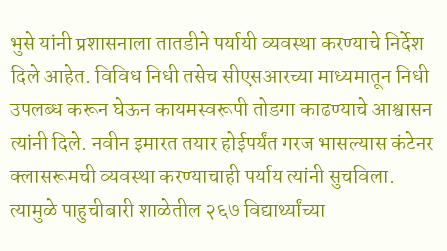भुसे यांनी प्रशासनाला तातडीने पर्यायी व्यवस्था करण्याचे निर्देश दिले आहेत. विविध निधी तसेच सीएसआरच्या माध्यमातून निधी उपलब्ध करून घेऊन कायमस्वरूपी तोडगा काढण्याचे आश्वासन त्यांनी दिले. नवीन इमारत तयार होईपर्यंत गरज भासल्यास कंटेनर क्लासरूमची व्यवस्था करण्याचाही पर्याय त्यांनी सुचविला.
त्यामुळे पाहुचीबारी शाळेतील २६७ विद्यार्थ्यांच्या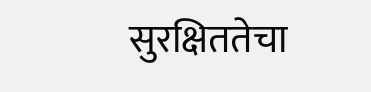सुरक्षिततेचा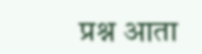प्रश्न आता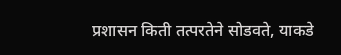प्रशासन किती तत्परतेने सोडवते, याकडे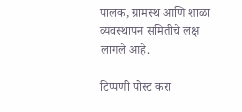पालक, ग्रामस्थ आणि शाळा व्यवस्थापन समितीचे लक्ष लागले आहे.

टिप्पणी पोस्ट करा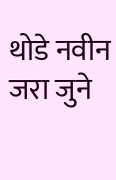थोडे नवीन जरा जुने